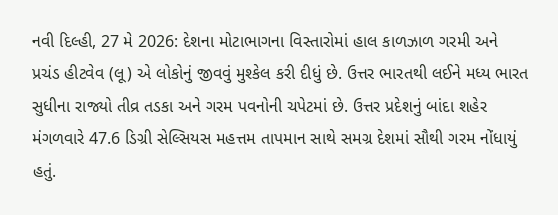નવી દિલ્હી, 27 મે 2026: દેશના મોટાભાગના વિસ્તારોમાં હાલ કાળઝાળ ગરમી અને પ્રચંડ હીટવેવ (લૂ) એ લોકોનું જીવવું મુશ્કેલ કરી દીધું છે. ઉત્તર ભારતથી લઈને મધ્ય ભારત સુધીના રાજ્યો તીવ્ર તડકા અને ગરમ પવનોની ચપેટમાં છે. ઉત્તર પ્રદેશનું બાંદા શહેર મંગળવારે 47.6 ડિગ્રી સેલ્સિયસ મહત્તમ તાપમાન સાથે સમગ્ર દેશમાં સૌથી ગરમ નોંધાયું હતું.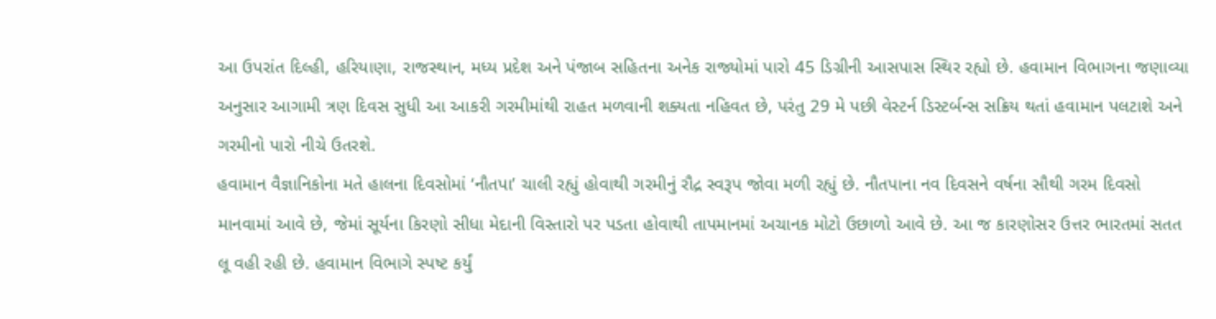આ ઉપરાંત દિલ્હી, હરિયાણા, રાજસ્થાન, મધ્ય પ્રદેશ અને પંજાબ સહિતના અનેક રાજ્યોમાં પારો 45 ડિગ્રીની આસપાસ સ્થિર રહ્યો છે. હવામાન વિભાગના જણાવ્યા અનુસાર આગામી ત્રણ દિવસ સુધી આ આકરી ગરમીમાંથી રાહત મળવાની શક્યતા નહિવત છે, પરંતુ 29 મે પછી વેસ્ટર્ન ડિસ્ટર્બન્સ સક્રિય થતાં હવામાન પલટાશે અને ગરમીનો પારો નીચે ઉતરશે.
હવામાન વૈજ્ઞાનિકોના મતે હાલના દિવસોમાં ‘નૌતપા’ ચાલી રહ્યું હોવાથી ગરમીનું રૌદ્ર સ્વરૂપ જોવા મળી રહ્યું છે. નૌતપાના નવ દિવસને વર્ષના સૌથી ગરમ દિવસો માનવામાં આવે છે, જેમાં સૂર્યના કિરણો સીધા મેદાની વિસ્તારો પર પડતા હોવાથી તાપમાનમાં અચાનક મોટો ઉછાળો આવે છે. આ જ કારણોસર ઉત્તર ભારતમાં સતત લૂ વહી રહી છે. હવામાન વિભાગે સ્પષ્ટ કર્યું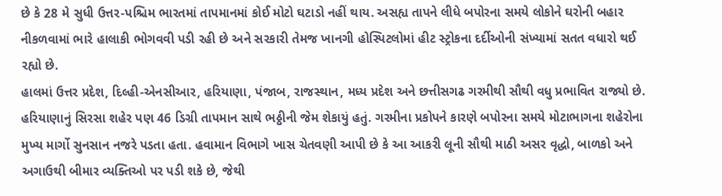છે કે 28 મે સુધી ઉત્તર-પશ્ચિમ ભારતમાં તાપમાનમાં કોઈ મોટો ઘટાડો નહીં થાય. અસહ્ય તાપને લીધે બપોરના સમયે લોકોને ઘરોની બહાર નીકળવામાં ભારે હાલાકી ભોગવવી પડી રહી છે અને સરકારી તેમજ ખાનગી હોસ્પિટલોમાં હીટ સ્ટ્રોકના દર્દીઓની સંખ્યામાં સતત વધારો થઈ રહ્યો છે.
હાલમાં ઉત્તર પ્રદેશ, દિલ્હી-એનસીઆર, હરિયાણા, પંજાબ, રાજસ્થાન, મધ્ય પ્રદેશ અને છત્તીસગઢ ગરમીથી સૌથી વધુ પ્રભાવિત રાજ્યો છે. હરિયાણાનું સિરસા શહેર પણ 46 ડિગ્રી તાપમાન સાથે ભઠ્ઠીની જેમ શેકાયું હતું. ગરમીના પ્રકોપને કારણે બપોરના સમયે મોટાભાગના શહેરોના મુખ્ય માર્ગો સુનસાન નજરે પડતા હતા. હવામાન વિભાગે ખાસ ચેતવણી આપી છે કે આ આકરી લૂની સૌથી માઠી અસર વૃદ્ધો, બાળકો અને અગાઉથી બીમાર વ્યક્તિઓ પર પડી શકે છે, જેથી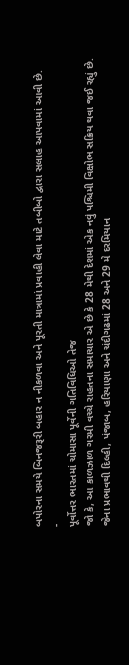બપોરના સમયે બિનજરૂરી બહાર ન નીકળવા અને પૂરતી માત્રામાં પ્રવાહી લેવા માટે તબીબો દ્વારા સલાહ આપવામાં આવી છે.
-
પૂર્વોત્તર ભારતમાં ચોમાસા પૂર્વેની ગતિવિધિઓ તેજ
જો કે, આ કાળઝાળ ગરમી વચ્ચે રાહતના સમાચાર એ છે કે 28 મેથી દેશમાં એક નવું પશ્ચિમી વિક્ષોભ સક્રિય થવા જઈ રહ્યું છે. જેના પ્રભાવથી દિલ્હી, પંજાબ, હરિયાણા અને ચંદીગઢમાં 28 અને 29 મે દરમિયાન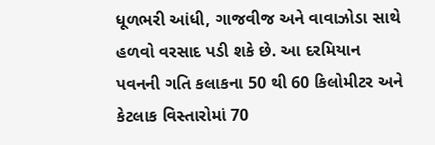ધૂળભરી આંધી, ગાજવીજ અને વાવાઝોડા સાથે હળવો વરસાદ પડી શકે છે. આ દરમિયાન પવનની ગતિ કલાકના 50 થી 60 કિલોમીટર અને કેટલાક વિસ્તારોમાં 70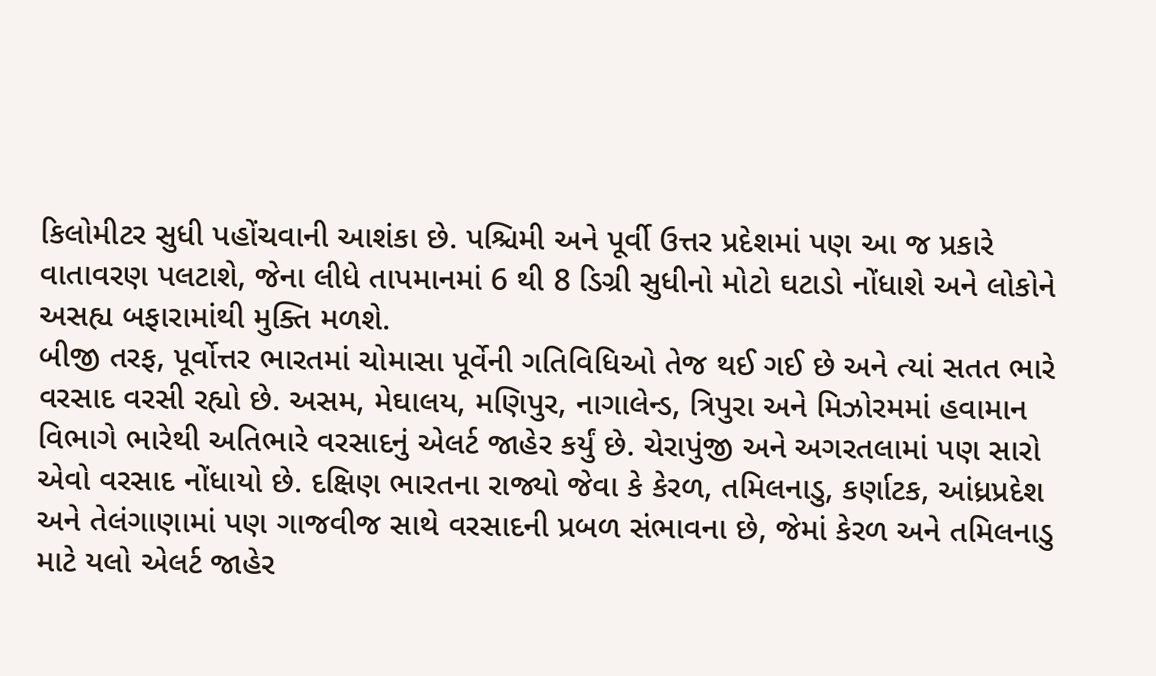કિલોમીટર સુધી પહોંચવાની આશંકા છે. પશ્ચિમી અને પૂર્વી ઉત્તર પ્રદેશમાં પણ આ જ પ્રકારે વાતાવરણ પલટાશે, જેના લીધે તાપમાનમાં 6 થી 8 ડિગ્રી સુધીનો મોટો ઘટાડો નોંધાશે અને લોકોને અસહ્ય બફારામાંથી મુક્તિ મળશે.
બીજી તરફ, પૂર્વોત્તર ભારતમાં ચોમાસા પૂર્વેની ગતિવિધિઓ તેજ થઈ ગઈ છે અને ત્યાં સતત ભારે વરસાદ વરસી રહ્યો છે. અસમ, મેઘાલય, મણિપુર, નાગાલેન્ડ, ત્રિપુરા અને મિઝોરમમાં હવામાન વિભાગે ભારેથી અતિભારે વરસાદનું એલર્ટ જાહેર કર્યું છે. ચેરાપુંજી અને અગરતલામાં પણ સારો એવો વરસાદ નોંધાયો છે. દક્ષિણ ભારતના રાજ્યો જેવા કે કેરળ, તમિલનાડુ, કર્ણાટક, આંધ્રપ્રદેશ અને તેલંગાણામાં પણ ગાજવીજ સાથે વરસાદની પ્રબળ સંભાવના છે, જેમાં કેરળ અને તમિલનાડુ માટે યલો એલર્ટ જાહેર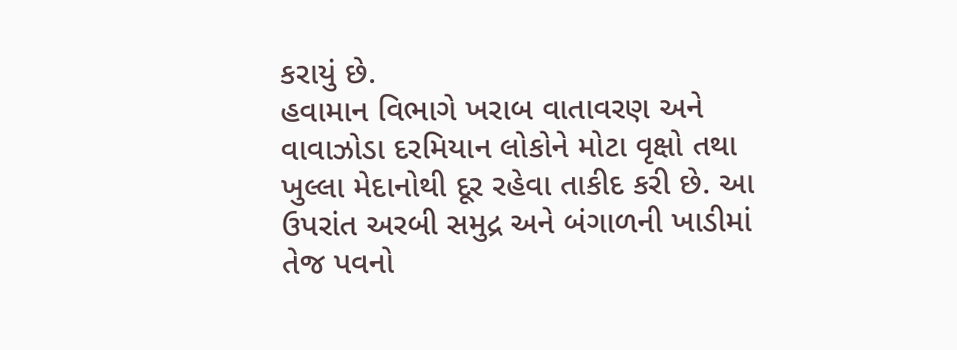કરાયું છે.
હવામાન વિભાગે ખરાબ વાતાવરણ અને વાવાઝોડા દરમિયાન લોકોને મોટા વૃક્ષો તથા ખુલ્લા મેદાનોથી દૂર રહેવા તાકીદ કરી છે. આ ઉપરાંત અરબી સમુદ્ર અને બંગાળની ખાડીમાં તેજ પવનો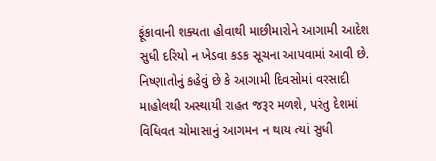ફૂંકાવાની શક્યતા હોવાથી માછીમારોને આગામી આદેશ સુધી દરિયો ન ખેડવા કડક સૂચના આપવામાં આવી છે. નિષ્ણાતોનું કહેવું છે કે આગામી દિવસોમાં વરસાદી માહોલથી અસ્થાયી રાહત જરૂર મળશે, પરંતુ દેશમાં વિધિવત ચોમાસાનું આગમન ન થાય ત્યાં સુધી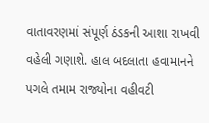વાતાવરણમાં સંપૂર્ણ ઠંડકની આશા રાખવી વહેલી ગણાશે. હાલ બદલાતા હવામાનને પગલે તમામ રાજ્યોના વહીવટી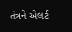તંત્રને એલર્ટ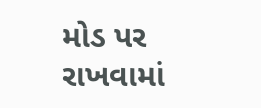મોડ પર રાખવામાં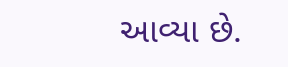આવ્યા છે.